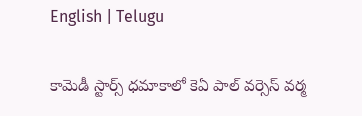English | Telugu

కామెడీ స్టార్స్ ధ‌మాకాలో కెఏ పాల్ వ‌ర్సెస్ వ‌ర్మ‌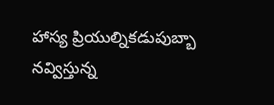హాస్య ప్రియుల్నిక‌డుపుబ్బా న‌వ్విస్తున్న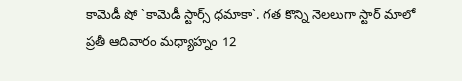కామెడీ షో `కామెడీ స్టార్స్ ధ‌మాకా`. గ‌త కొన్ని నెల‌లుగా స్టార్ మాలో ప్ర‌తీ ఆదివారం మ‌ధ్యాహ్నం 12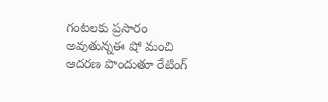గంట‌ల‌కు ప్ర‌సారం అవుతున్నఈ షో మంచి ఆద‌ర‌ణ పొందుతూ రేటింగ్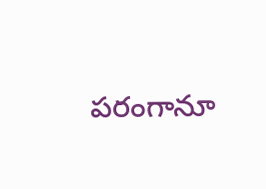ప‌రంగానూ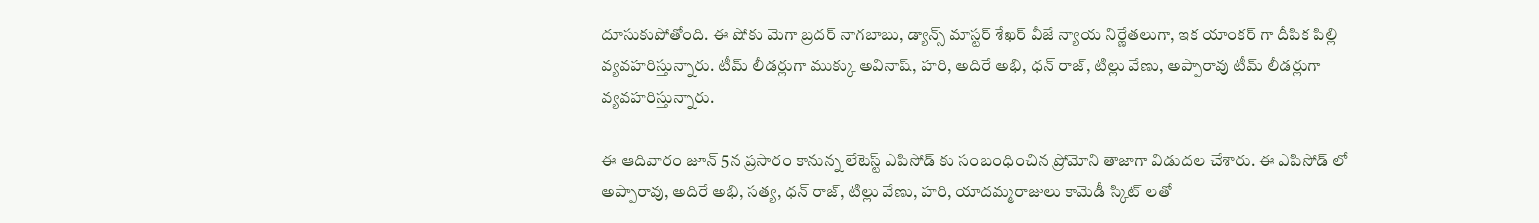దూసుకుపోతోంది. ఈ షోకు మెగా బ్ర‌ద‌ర్ నాగ‌బాబు, డ్యాన్స్ మాస్ట‌ర్ శేఖ‌ర్ వీజే న్యాయ నిర్ణేత‌లుగా, ఇక యాంక‌ర్ గా దీపిక పిల్లి వ్య‌వ‌హ‌రిస్తున్నారు. టీమ్ లీడ‌ర్లుగా ముక్కు అవినాష్‌, హ‌రి, అదిరే అభి, ధ‌న్ రాజ్‌, టిల్లు వేణు, అప్పారావు టీమ్ లీడ‌ర్లుగా వ్య‌వ‌హ‌రిస్తున్నారు.

ఈ ఆదివారం జూన్ 5న ప్ర‌సారం కానున్న లేటెస్ట్ ఎపిసోడ్ కు సంబంధించిన ప్రోమోని తాజాగా విడుద‌ల చేశారు. ఈ ఎపిసోడ్ లో అప్పారావు, అదిరే అభి, స‌త్య‌, ధ‌న్ రాజ్‌, టిల్లు వేణు, హ‌రి, యాద‌మ్మ‌రాజులు కామెడీ స్కిట్ ల‌తో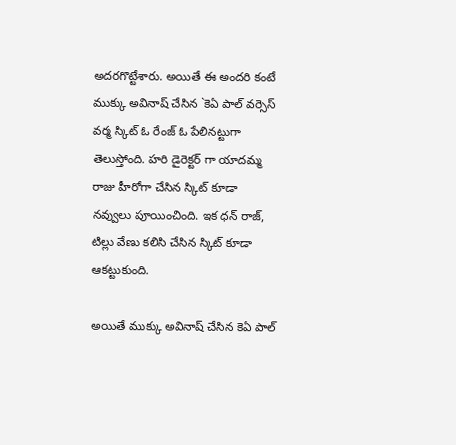అద‌ర‌గొట్టేశారు. అయితే ఈ అంద‌రి కంటే ముక్కు అవినాష్ చేసిన `కెఏ పాల్ వ‌ర్సెస్ వ‌ర్మ స్కిట్ ఓ రేంజ్ ఓ పేలిన‌ట్టుగా తెలుస్తోంది. హ‌రి డైరెక్ట‌ర్ గా యాద‌మ్మ రాజు హీరోగా చేసిన స్కిట్ కూడా న‌వ్వులు పూయించింది. ఇక ధ‌న్ రాజ్‌, టిల్లు వేణు క‌లిసి చేసిన స్కిట్ కూడా ఆక‌ట్టుకుంది.

అయితే ముక్కు అవినాష్ చేసిన కెఏ పాల్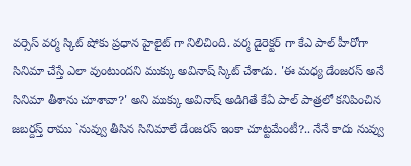వ‌ర్సెస్ వ‌ర్మ స్కిట్ షోకు ప్ర‌ధాన హైలైట్ గా నిలిచింది. వ‌ర్మ డైరెక్ట‌ర్ గా కేఎ పాల్ హీరోగా సినిమా చేస్తే ఎలా వుంటుంద‌ని ముక్కు అవినాష్ స్కిట్ చేశాడు. 'ఈ మ‌ధ్య డేంజ‌ర‌స్ అనే సినిమా తీశాను చూశావా?' అని ముక్కు అవినాష్ అడిగితే కేఏ పాల్ పాత్ర‌లో క‌నిపించిన జ‌బ‌ర్ద‌స్త్ రాము `నువ్వు తీసిన సినిమాలే డేంజ‌ర‌స్ ఇంకా చూట్ట‌మేంటీ?.. నేనే కాదు నువ్వు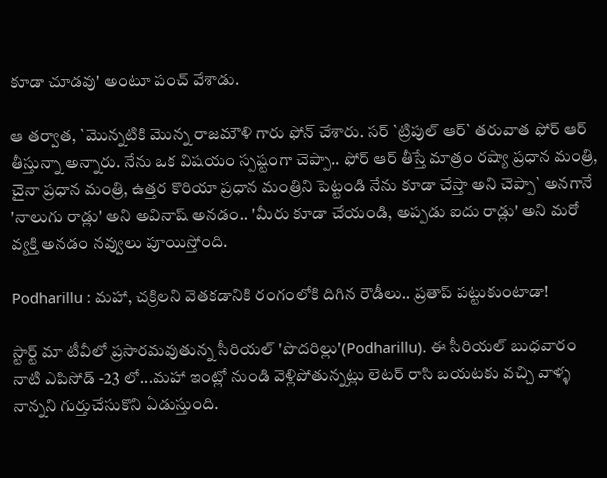కూడా చూడ‌వు' అంటూ పంచ్ వేశాడు.

ఆ త‌ర్వాత‌, `మొన్న‌టికి మొన్న రాజ‌మౌళి గారు ఫోన్ చేశారు. స‌ర్ `ట్రిపుల్ ఆర్` త‌రువాత ఫోర్ ఆర్ తీస్తున్నా అన్నారు. నేను ఒక విష‌యం స్ప‌ష్టంగా చెప్పా.. ఫోర్ ఆర్ తీస్తే మాత్రం ర‌ష్యా ప్ర‌ధాన మంత్రి, చైనా ప్ర‌ధాన మంత్రి, ఉత్త‌ర కొరియా ప్ర‌ధాన మంత్రిని పెట్టండి నేను కూడా చేస్తా అని చెప్పా` అన‌గానే 'నాలుగు రాడ్లు' అని అవినాష్ అన‌డం.. 'మీరు కూడా చేయండి, అప్ప‌డు ఐదు రాడ్లు' అని మ‌రో వ్య‌క్తి అన‌డం న‌వ్వులు పూయిస్తోంది.

Podharillu : మహా, చక్రిలని వెతకడానికి రంగంలోకి దిగిన రౌడీలు.. ప్రతాప్ పట్టుకుంటాడా!

స్టార్ట్ మా టీవీలో ప్రసారమవుతున్న సీరియల్ 'పొదరిల్లు'(Podharillu). ఈ సీరియల్ బుధవారం నాటి ఎపిసోడ్ -23 లో...మహా ఇంట్లో నుండి వెళ్లిపోతున్నట్లు లెటర్ రాసి బయటకు వచ్చి వాళ్ళ నాన్నని గుర్తుచేసుకొని ఏడుస్తుంది.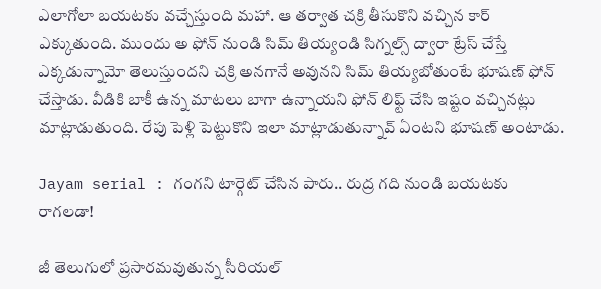ఎలాగోలా బయటకు వచ్చేస్తుంది మహా. ఆ తర్వాత చక్రి తీసుకొని వచ్చిన కార్ ఎక్కుతుంది. ముందు అ ఫోన్ నుండి సిమ్ తియ్యండి సిగ్నల్స్ ద్వారా ట్రేస్ చేస్తే ఎక్కడున్నామో తెలుస్తుందని చక్రి అనగానే అవునని సిమ్ తియ్యబోతుంటే భూషణ్ ఫోన్ చేస్తాడు. వీడికి బాకీ ఉన్న మాటలు బాగా ఉన్నాయని ఫోన్ లిఫ్ట్ చేసి ఇష్టం వచ్చినట్లు మాట్లాడుతుంది. రేపు పెళ్లి పెట్టుకొని ఇలా మాట్లాడుతున్నావ్ ఏంటని భూషణ్ అంటాడు.

Jayam serial : గంగని టార్గెట్ చేసిన పారు.. రుద్ర గది నుండి బయటకు రాగలడా!

జీ తెలుగులో ప్రసారమవుతున్న సీరియల్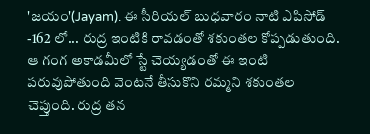'జయం'(Jayam). ఈ సీరియల్ బుధవారం నాటి ఎపిసోడ్ -162 లో... రుద్ర ఇంటికి రావడంతో శకుంతల కోప్పడుతుంది. ఆ గంగ అకాడమీలో స్టే చెయ్యడంతో ఈ ఇంటి పరువుపోతుంది వెంటనే తీసుకొని రమ్మని శకుంతల చెప్తుంది. రుద్ర తన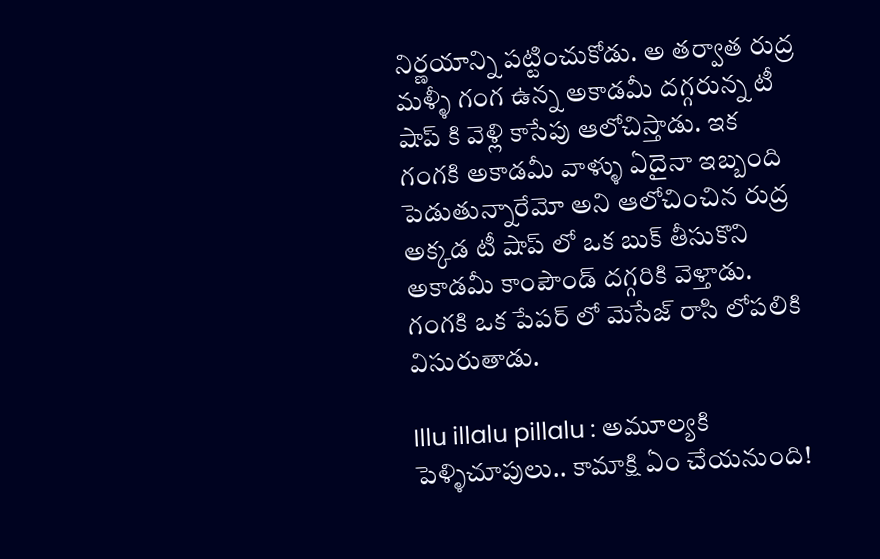నిర్ణయాన్ని పట్టించుకోడు. అ తర్వాత రుద్ర మళ్ళీ గంగ ఉన్న అకాడమీ దగ్గరున్న టీ షాప్ కి వెళ్లి కాసేపు ఆలోచిస్తాడు. ఇక గంగకి అకాడమీ వాళ్ళు ఏదైనా ఇబ్బంది పెడుతున్నారేమో అని ఆలోచించిన రుద్ర అక్కడ టీ షాప్ లో ఒక బుక్ తీసుకొని అకాడమీ కాంపౌండ్ దగ్గరికి వెళ్తాడు. గంగకి ఒక పేపర్ లో మెసేజ్ రాసి లోపలికి విసురుతాడు.

Illu illalu pillalu : అమూల్యకి పెళ్ళిచూపులు.. కామాక్షి ఏం చేయనుంది!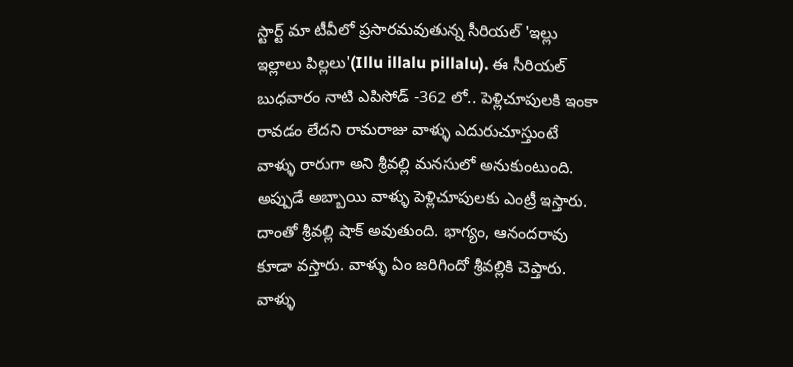స్టార్ట్ మా టీవీలో ప్రసారమవుతున్న సీరియల్ 'ఇల్లు ఇల్లాలు పిల్లలు'(Illu illalu pillalu). ఈ సీరియల్ బుధవారం నాటి ఎపిసోడ్ -362 లో.. పెళ్లిచూపులకి ఇంకా రావడం లేదని రామరాజు వాళ్ళు ఎదురుచూస్తుంటే వాళ్ళు రారుగా అని శ్రీవల్లి మనసులో అనుకుంటుంది. అప్పుడే అబ్బాయి వాళ్ళు పెళ్లిచూపులకు ఎంట్రీ ఇస్తారు‌. దాంతో శ్రీవల్లి షాక్ అవుతుంది. భాగ్యం, ఆనందరావు కూడా వస్తారు. వాళ్ళు ఏం జరిగిందో శ్రీవల్లికి చెప్తారు. వాళ్ళు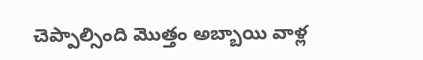చెప్పాల్సింది మొత్తం అబ్బాయి వాళ్ల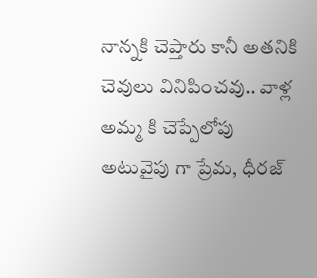నాన్నకి చెప్తారు కానీ అతనికి చెవులు వినిపించవు.. వాళ్ల అమ్మ కి చెప్పేలోపు అటువైపు గా ప్రేమ, ధీరజ్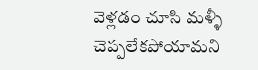వెళ్లడం చూసి మళ్ళీ చెప్పలేకపోయామని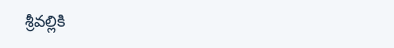శ్రీవల్లికి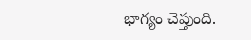భాగ్యం చెప్తుంది.